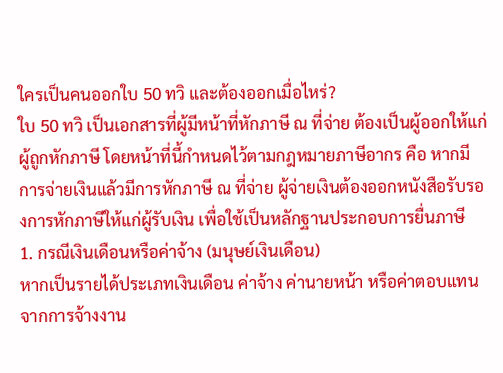ใครเป็นคนออกใบ 50 ทวิ และต้องออกเมื่อไหร่?
ใบ 50 ทวิ เป็นเอกสารที่ผู้มีหน้าที่หักภาษี ณ ที่จ่าย ต้องเป็นผู้ออกให้แก่ผู้ถูกหักภาษี โดยหน้าที่นี้กำหนดไว้ตามกฎหมายภาษีอากร คือ หากมีการจ่ายเงินแล้วมีการหักภาษี ณ ที่จ่าย ผู้จ่ายเงินต้องออกหนังสือรับรองการหักภาษีให้แก่ผู้รับเงิน เพื่อใช้เป็นหลักฐานประกอบการยื่นภาษี
1. กรณีเงินเดือนหรือค่าจ้าง (มนุษย์เงินเดือน)
หากเป็นรายได้ประเภทเงินเดือน ค่าจ้าง ค่านายหน้า หรือค่าตอบแทนจากการจ้างงาน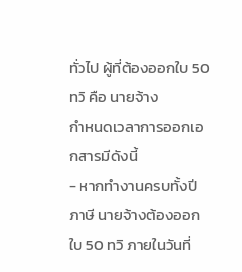ทั่วไป ผู้ที่ต้องออกใบ 50 ทวิ คือ นายจ้าง
กำหนดเวลาการออกเอกสารมีดังนี้
- หากทำงานครบทั้งปีภาษี นายจ้างต้องออกใบ 50 ทวิ ภายในวันที่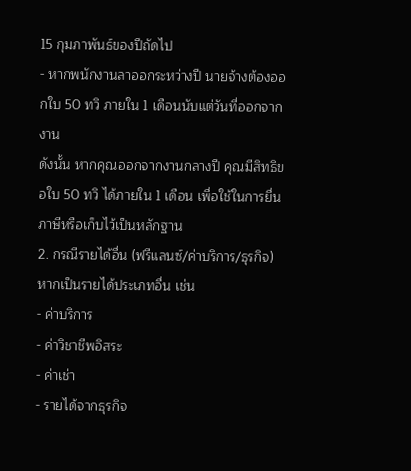15 กุมภาพันธ์ของปีถัดไป
- หากพนักงานลาออกระหว่างปี นายจ้างต้องออกใบ 50 ทวิ ภายใน 1 เดือนนับแต่วันที่ออกจากงาน
ดังนั้น หากคุณออกจากงานกลางปี คุณมีสิทธิขอใบ 50 ทวิ ได้ภายใน 1 เดือน เพื่อใช้ในการยื่นภาษีหรือเก็บไว้เป็นหลักฐาน
2. กรณีรายได้อื่น (ฟรีแลนซ์/ค่าบริการ/ธุรกิจ)
หากเป็นรายได้ประเภทอื่น เช่น
- ค่าบริการ
- ค่าวิชาชีพอิสระ
- ค่าเช่า
- รายได้จากธุรกิจ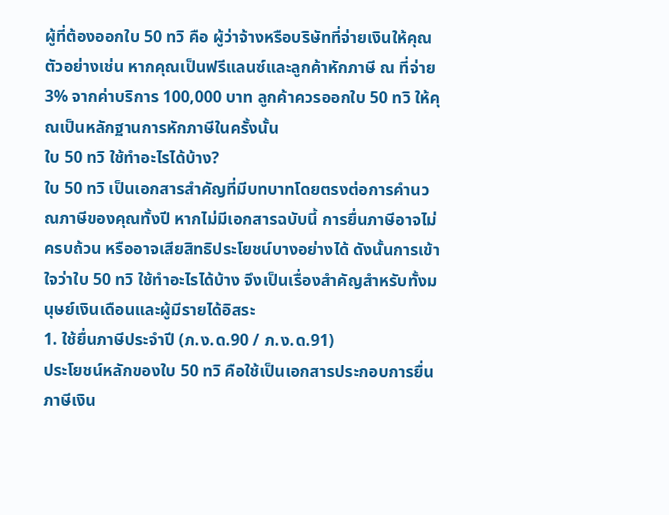ผู้ที่ต้องออกใบ 50 ทวิ คือ ผู้ว่าจ้างหรือบริษัทที่จ่ายเงินให้คุณ
ตัวอย่างเช่น หากคุณเป็นฟรีแลนซ์และลูกค้าหักภาษี ณ ที่จ่าย 3% จากค่าบริการ 100,000 บาท ลูกค้าควรออกใบ 50 ทวิ ให้คุณเป็นหลักฐานการหักภาษีในครั้งนั้น
ใบ 50 ทวิ ใช้ทำอะไรได้บ้าง?
ใบ 50 ทวิ เป็นเอกสารสำคัญที่มีบทบาทโดยตรงต่อการคำนวณภาษีของคุณทั้งปี หากไม่มีเอกสารฉบับนี้ การยื่นภาษีอาจไม่ครบถ้วน หรืออาจเสียสิทธิประโยชน์บางอย่างได้ ดังนั้นการเข้าใจว่าใบ 50 ทวิ ใช้ทำอะไรได้บ้าง จึงเป็นเรื่องสำคัญสำหรับทั้งมนุษย์เงินเดือนและผู้มีรายได้อิสระ
1. ใช้ยื่นภาษีประจำปี (ภ.ง.ด.90 / ภ.ง.ด.91)
ประโยชน์หลักของใบ 50 ทวิ คือใช้เป็นเอกสารประกอบการยื่นภาษีเงิน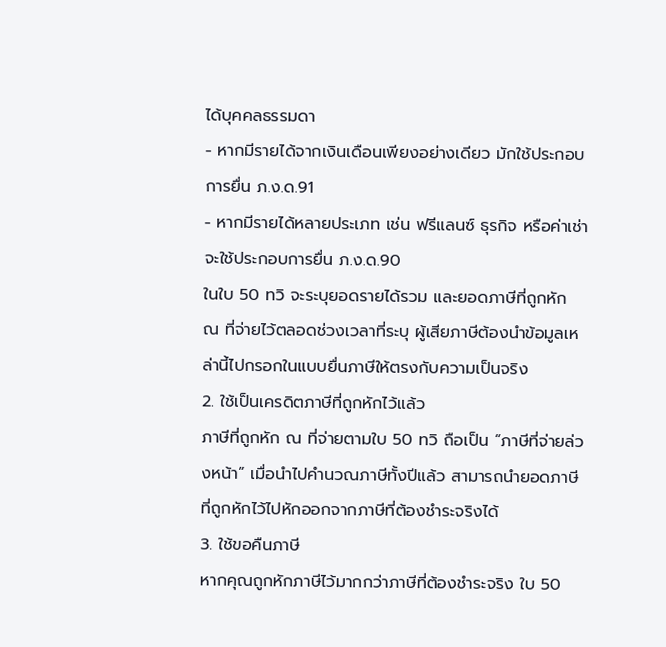ได้บุคคลธรรมดา
- หากมีรายได้จากเงินเดือนเพียงอย่างเดียว มักใช้ประกอบการยื่น ภ.ง.ด.91
- หากมีรายได้หลายประเภท เช่น ฟรีแลนซ์ ธุรกิจ หรือค่าเช่า จะใช้ประกอบการยื่น ภ.ง.ด.90
ในใบ 50 ทวิ จะระบุยอดรายได้รวม และยอดภาษีที่ถูกหัก ณ ที่จ่ายไว้ตลอดช่วงเวลาที่ระบุ ผู้เสียภาษีต้องนำข้อมูลเหล่านี้ไปกรอกในแบบยื่นภาษีให้ตรงกับความเป็นจริง
2. ใช้เป็นเครดิตภาษีที่ถูกหักไว้แล้ว
ภาษีที่ถูกหัก ณ ที่จ่ายตามใบ 50 ทวิ ถือเป็น “ภาษีที่จ่ายล่วงหน้า” เมื่อนำไปคำนวณภาษีทั้งปีแล้ว สามารถนำยอดภาษีที่ถูกหักไว้ไปหักออกจากภาษีที่ต้องชำระจริงได้
3. ใช้ขอคืนภาษี
หากคุณถูกหักภาษีไว้มากกว่าภาษีที่ต้องชำระจริง ใบ 50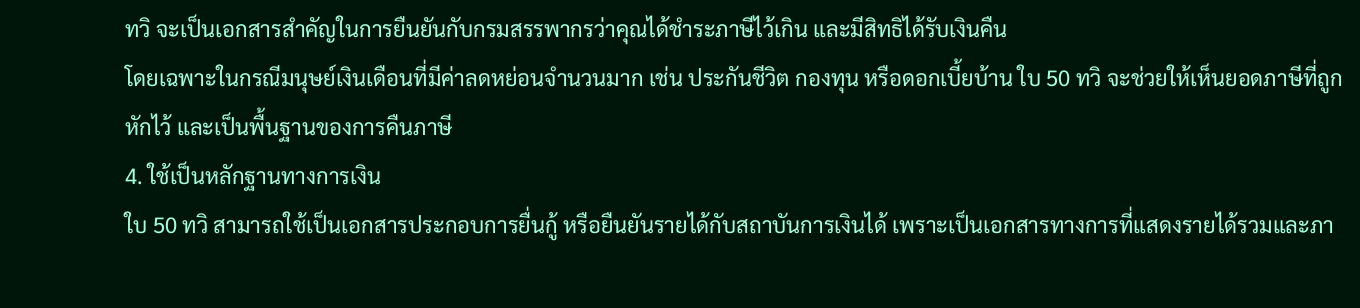ทวิ จะเป็นเอกสารสำคัญในการยืนยันกับกรมสรรพากรว่าคุณได้ชำระภาษีไว้เกิน และมีสิทธิได้รับเงินคืน
โดยเฉพาะในกรณีมนุษย์เงินเดือนที่มีค่าลดหย่อนจำนวนมาก เช่น ประกันชีวิต กองทุน หรือดอกเบี้ยบ้าน ใบ 50 ทวิ จะช่วยให้เห็นยอดภาษีที่ถูกหักไว้ และเป็นพื้นฐานของการคืนภาษี
4. ใช้เป็นหลักฐานทางการเงิน
ใบ 50 ทวิ สามารถใช้เป็นเอกสารประกอบการยื่นกู้ หรือยืนยันรายได้กับสถาบันการเงินได้ เพราะเป็นเอกสารทางการที่แสดงรายได้รวมและภา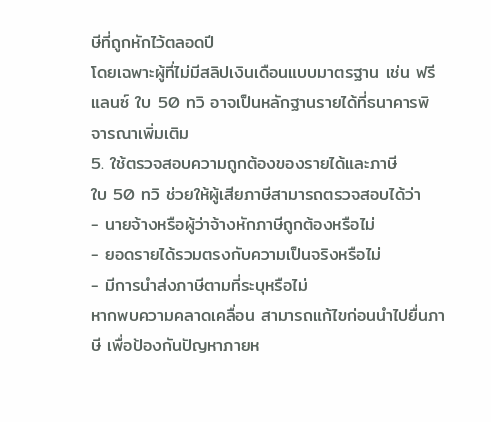ษีที่ถูกหักไว้ตลอดปี
โดยเฉพาะผู้ที่ไม่มีสลิปเงินเดือนแบบมาตรฐาน เช่น ฟรีแลนซ์ ใบ 50 ทวิ อาจเป็นหลักฐานรายได้ที่ธนาคารพิจารณาเพิ่มเติม
5. ใช้ตรวจสอบความถูกต้องของรายได้และภาษี
ใบ 50 ทวิ ช่วยให้ผู้เสียภาษีสามารถตรวจสอบได้ว่า
- นายจ้างหรือผู้ว่าจ้างหักภาษีถูกต้องหรือไม่
- ยอดรายได้รวมตรงกับความเป็นจริงหรือไม่
- มีการนำส่งภาษีตามที่ระบุหรือไม่
หากพบความคลาดเคลื่อน สามารถแก้ไขก่อนนำไปยื่นภาษี เพื่อป้องกันปัญหาภายห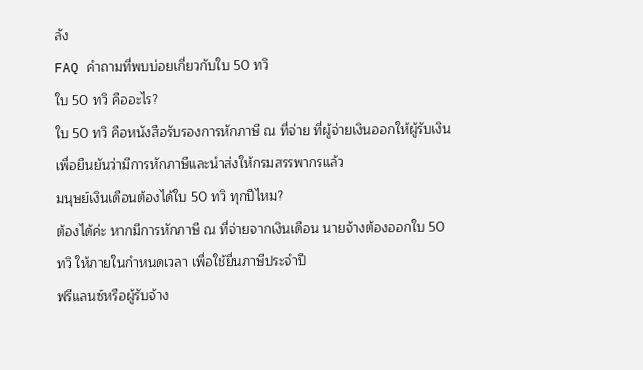ลัง
FAQ คำถามที่พบบ่อยเกี่ยวกับใบ 50 ทวิ
ใบ 50 ทวิ คืออะไร?
ใบ 50 ทวิ คือหนังสือรับรองการหักภาษี ณ ที่จ่าย ที่ผู้จ่ายเงินออกให้ผู้รับเงิน เพื่อยืนยันว่ามีการหักภาษีและนำส่งให้กรมสรรพากรแล้ว
มนุษย์เงินเดือนต้องได้ใบ 50 ทวิ ทุกปีไหม?
ต้องได้ค่ะ หากมีการหักภาษี ณ ที่จ่ายจากเงินเดือน นายจ้างต้องออกใบ 50 ทวิ ให้ภายในกำหนดเวลา เพื่อใช้ยื่นภาษีประจำปี
ฟรีแลนซ์หรือผู้รับจ้าง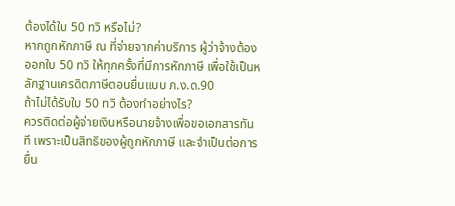ต้องได้ใบ 50 ทวิ หรือไม่?
หากถูกหักภาษี ณ ที่จ่ายจากค่าบริการ ผู้ว่าจ้างต้องออกใบ 50 ทวิ ให้ทุกครั้งที่มีการหักภาษี เพื่อใช้เป็นหลักฐานเครดิตภาษีตอนยื่นแบบ ภ.ง.ด.90
ถ้าไม่ได้รับใบ 50 ทวิ ต้องทำอย่างไร?
ควรติดต่อผู้จ่ายเงินหรือนายจ้างเพื่อขอเอกสารทันที เพราะเป็นสิทธิของผู้ถูกหักภาษี และจำเป็นต่อการยื่น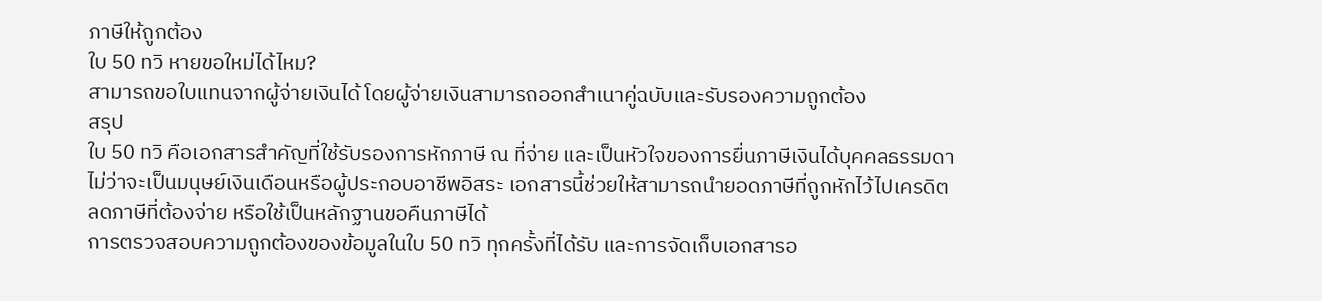ภาษีให้ถูกต้อง
ใบ 50 ทวิ หายขอใหม่ได้ไหม?
สามารถขอใบแทนจากผู้จ่ายเงินได้ โดยผู้จ่ายเงินสามารถออกสำเนาคู่ฉบับและรับรองความถูกต้อง
สรุป
ใบ 50 ทวิ คือเอกสารสำคัญที่ใช้รับรองการหักภาษี ณ ที่จ่าย และเป็นหัวใจของการยื่นภาษีเงินได้บุคคลธรรมดา ไม่ว่าจะเป็นมนุษย์เงินเดือนหรือผู้ประกอบอาชีพอิสระ เอกสารนี้ช่วยให้สามารถนำยอดภาษีที่ถูกหักไว้ไปเครดิต ลดภาษีที่ต้องจ่าย หรือใช้เป็นหลักฐานขอคืนภาษีได้
การตรวจสอบความถูกต้องของข้อมูลในใบ 50 ทวิ ทุกครั้งที่ได้รับ และการจัดเก็บเอกสารอ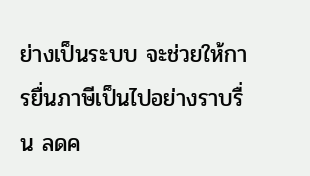ย่างเป็นระบบ จะช่วยให้การยื่นภาษีเป็นไปอย่างราบรื่น ลดค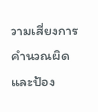วามเสี่ยงการคำนวณผิด และป้อง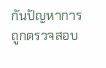กันปัญหาการถูกตรวจสอบ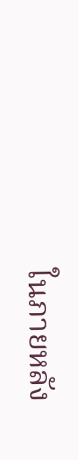ในภายหลัง